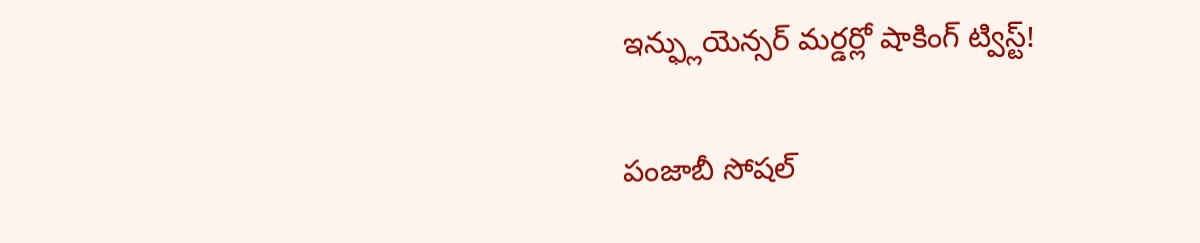ఇన్ఫ్లుయెన్సర్ మర్డర్లో షాకింగ్ ట్విస్ట్!

పంజాబీ సోషల్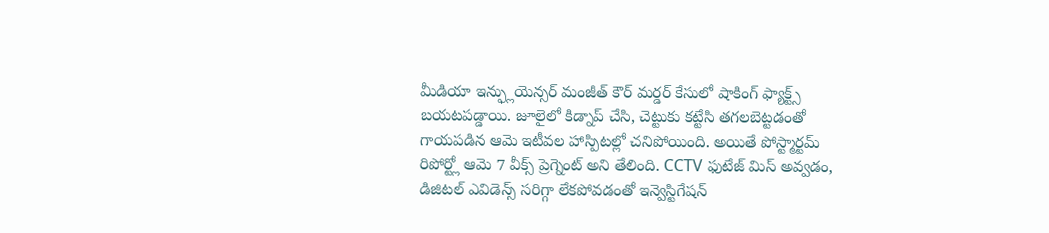మీడియా ఇన్ఫ్లుయెన్సర్ మంజీత్ కౌర్ మర్డర్ కేసులో షాకింగ్ ఫ్యాక్ట్స్ బయటపడ్డాయి. జూలైలో కిడ్నాప్ చేసి, చెట్టుకు కట్టేసి తగలబెట్టడంతో గాయపడిన ఆమె ఇటీవల హాస్పిటల్లో చనిపోయింది. అయితే పోస్ట్మార్టమ్ రిపోర్ట్లో ఆమె 7 వీక్స్ ప్రెగ్నెంట్ అని తేలింది. CCTV ఫుటేజ్ మిస్ అవ్వడం, డిజిటల్ ఎవిడెన్స్ సరిగ్గా లేకపోవడంతో ఇన్వెస్టిగేషన్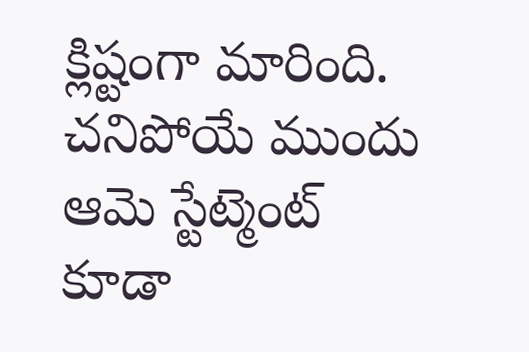క్లిష్టంగా మారింది. చనిపోయే ముందు ఆమె స్టేట్మెంట్ కూడా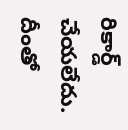రికార్డ్ చేయలేదు. దీంతో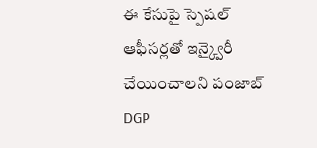ఈ కేసుపై స్పెషల్ ఆఫీసర్లతో ఇన్క్వైరీ చేయించాలని పంజాబ్ DGP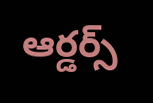ఆర్డర్స్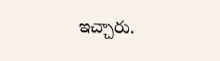ఇచ్చారు.